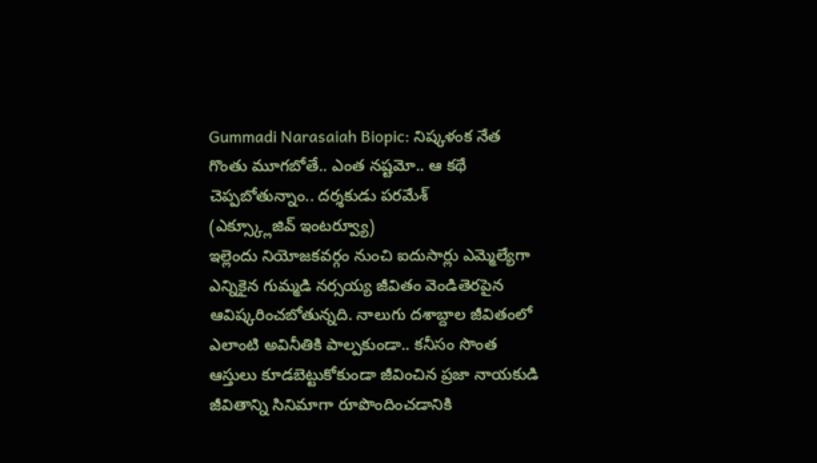Gummadi Narasaiah Biopic: నిష్కళంక నేత గొంతు మూగబోతే.. ఎంత నష్టమో.. ఆ కథే చెప్పబోతున్నాం.. దర్శకుడు పరమేశ్
(ఎక్స్క్లూజివ్ ఇంటర్వ్యూ)
ఇల్లెందు నియోజకవర్గం నుంచి ఐదుసార్లు ఎమ్మెల్యేగా ఎన్నికైన గుమ్మడి నర్సయ్య జీవితం వెండితెరపైన ఆవిష్కరించబోతున్నది. నాలుగు దశాబ్దాల జీవితంలో ఎలాంటి అవినీతికి పాల్పకుండా.. కనీసం సొంత ఆస్తులు కూడబెట్టుకోకుండా జీవించిన ప్రజా నాయకుడి జీవితాన్ని సినిమాగా రూపొందించడానికి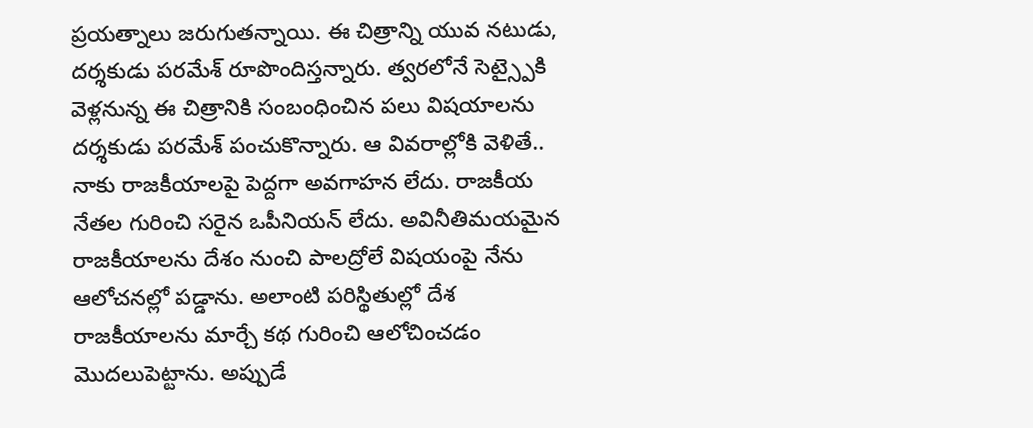ప్రయత్నాలు జరుగుతన్నాయి. ఈ చిత్రాన్ని యువ నటుడు, దర్శకుడు పరమేశ్ రూపొందిస్తన్నారు. త్వరలోనే సెట్స్పైకి వెళ్లనున్న ఈ చిత్రానికి సంబంధించిన పలు విషయాలను దర్శకుడు పరమేశ్ పంచుకొన్నారు. ఆ వివరాల్లోకి వెళితే..
నాకు రాజకీయాలపై పెద్దగా అవగాహన లేదు. రాజకీయ నేతల గురించి సరైన ఒపీనియన్ లేదు. అవినీతిమయమైన రాజకీయాలను దేశం నుంచి పాలద్రోలే విషయంపై నేను ఆలోచనల్లో పడ్డాను. అలాంటి పరిస్థితుల్లో దేశ రాజకీయాలను మార్చే కథ గురించి ఆలోచించడం మొదలుపెట్టాను. అప్పుడే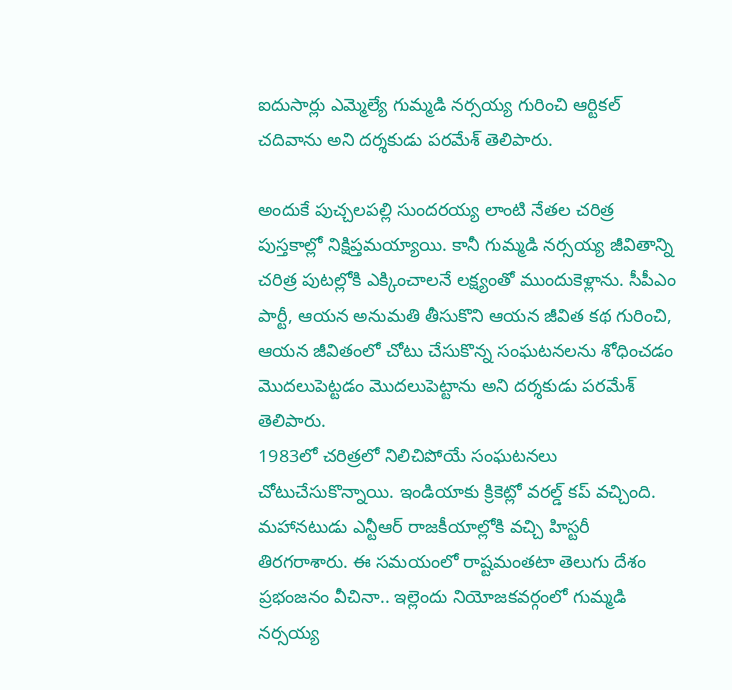ఐదుసార్లు ఎమ్మెల్యే గుమ్మడి నర్సయ్య గురించి ఆర్టికల్ చదివాను అని దర్శకుడు పరమేశ్ తెలిపారు.

అందుకే పుచ్చలపల్లి సుందరయ్య లాంటి నేతల చరిత్ర పుస్తకాల్లో నిక్షిప్తమయ్యాయి. కానీ గుమ్మడి నర్సయ్య జీవితాన్ని చరిత్ర పుటల్లోకి ఎక్కించాలనే లక్ష్యంతో ముందుకెళ్లాను. సీపీఎం పార్టీ, ఆయన అనుమతి తీసుకొని ఆయన జీవిత కథ గురించి, ఆయన జీవితంలో చోటు చేసుకొన్న సంఘటనలను శోధించడం మొదలుపెట్టడం మొదలుపెట్టాను అని దర్శకుడు పరమేశ్ తెలిపారు.
1983లో చరిత్రలో నిలిచిపోయే సంఘటనలు చోటుచేసుకొన్నాయి. ఇండియాకు క్రికెట్లో వరల్డ్ కప్ వచ్చింది. మహానటుడు ఎన్టీఆర్ రాజకీయాల్లోకి వచ్చి హిస్టరీ తిరగరాశారు. ఈ సమయంలో రాష్టమంతటా తెలుగు దేశం ప్రభంజనం వీచినా.. ఇల్లెందు నియోజకవర్గంలో గుమ్మడి నర్సయ్య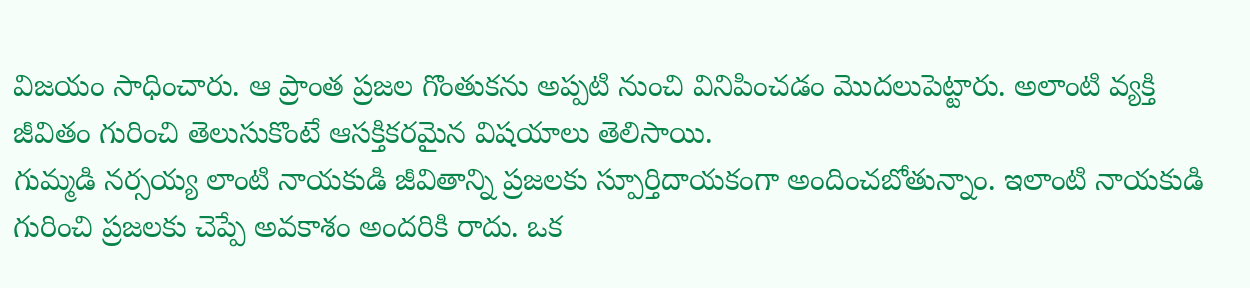విజయం సాధించారు. ఆ ప్రాంత ప్రజల గొంతుకను అప్పటి నుంచి వినిపించడం మొదలుపెట్టారు. అలాంటి వ్యక్తి జీవితం గురించి తెలుసుకొంటే ఆసక్తికరమైన విషయాలు తెలిసాయి.
గుమ్మడి నర్సయ్య లాంటి నాయకుడి జీవితాన్ని ప్రజలకు స్పూర్తిదాయకంగా అందించబోతున్నాం. ఇలాంటి నాయకుడి గురించి ప్రజలకు చెప్పే అవకాశం అందరికి రాదు. ఒక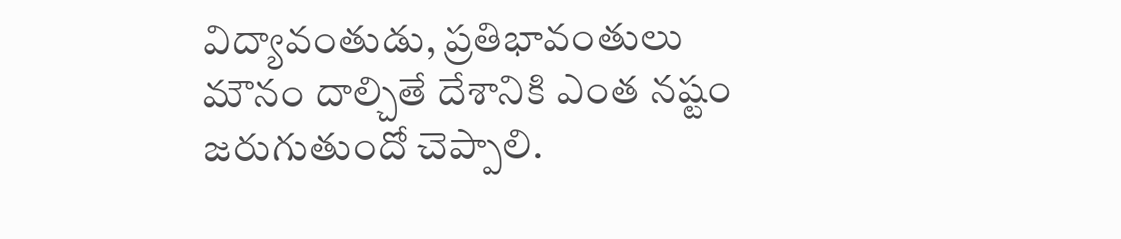విద్యావంతుడు, ప్రతిభావంతులు మౌనం దాల్చితే దేశానికి ఎంత నష్టం జరుగుతుందో చెప్పాలి.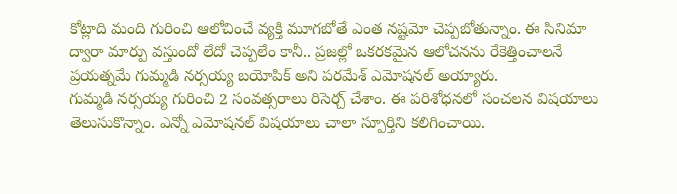కోట్లాది మంది గురించి ఆలోచించే వ్యక్తి మూగబోతే ఎంత నష్టమో చెప్పబోతున్నాం. ఈ సినిమా ద్వారా మార్పు వస్తుందో లేదో చెప్పలేం కానీ.. ప్రజల్లో ఒకరకమైన ఆలోచనను రేకెత్తించాలనే ప్రయత్నమే గుమ్మడి నర్సయ్య బయోపిక్ అని పరమేశ్ ఎమోషనల్ అయ్యారు.
గుమ్మడి నర్సయ్య గురించి 2 సంవత్సరాలు రిసెర్చ్ చేశాం. ఈ పరిశోధనలో సంచలన విషయాలు తెలుసుకొన్నాం. ఎన్నో ఎమోషనల్ విషయాలు చాలా స్పూర్తిని కలిగించాయి.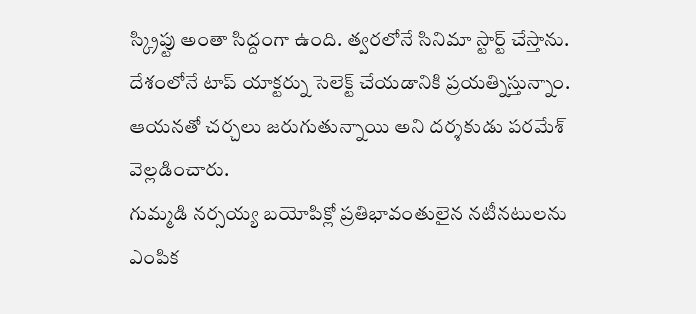స్క్రిప్టు అంతా సిద్దంగా ఉంది. త్వరలోనే సినిమా స్టార్ట్ చేస్తాను. దేశంలోనే టాప్ యాక్టర్ను సెలెక్ట్ చేయడానికి ప్రయత్నిస్తున్నాం. ఆయనతో చర్చలు జరుగుతున్నాయి అని దర్శకుడు పరమేశ్ వెల్లడించారు.
గుమ్మడి నర్సయ్య బయోపిక్లో ప్రతిభావంతులైన నటీనటులను ఎంపిక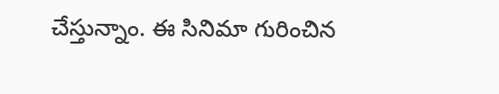చేస్తున్నాం. ఈ సినిమా గురించిన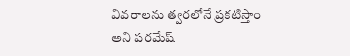వివరాలను త్వరలోనే ప్రకటిస్తాం అని పరమేష్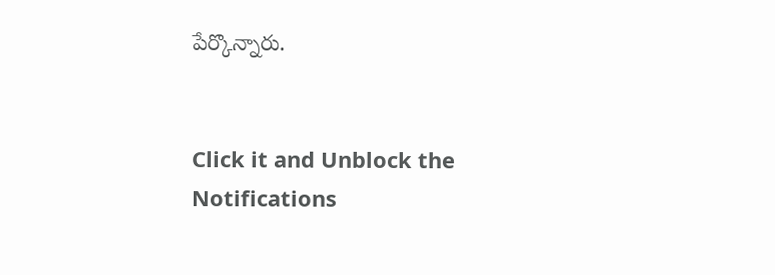పేర్కొన్నారు.


Click it and Unblock the Notifications